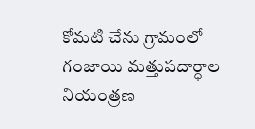కోమటి చేను గ్రామంలో
గంజాయి మత్తుపదార్ధాల
నియంత్రణ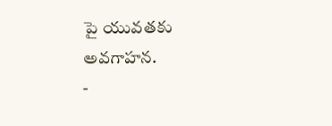పై యువతకు
అవగాహన.
-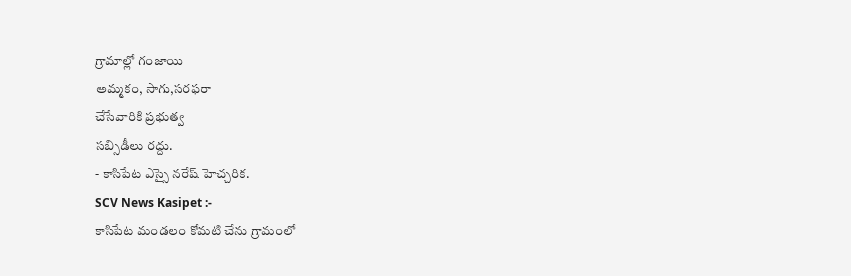గ్రామాల్లో గంజాయి
అమ్మకం, సాగు,సరఫరా
చేసేవారికి ప్రభుత్వ
సబ్సిడీలు రద్దు.
- కాసిపేట ఎస్సై నరేష్ హెచ్చరిక.
SCV News Kasipet :-
కాసిపేట మండలం కోమటి చేను గ్రామంలో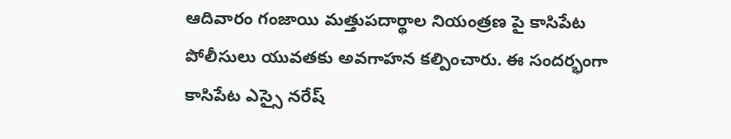ఆదివారం గంజాయి మత్తుపదార్థాల నియంత్రణ పై కాసిపేట పోలీసులు యువతకు అవగాహన కల్పించారు. ఈ సందర్భంగా కాసిపేట ఎస్సై నరేష్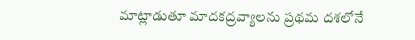మాట్లాడుతూ మాదకద్రవ్యాలను ప్రథమ దశలోనే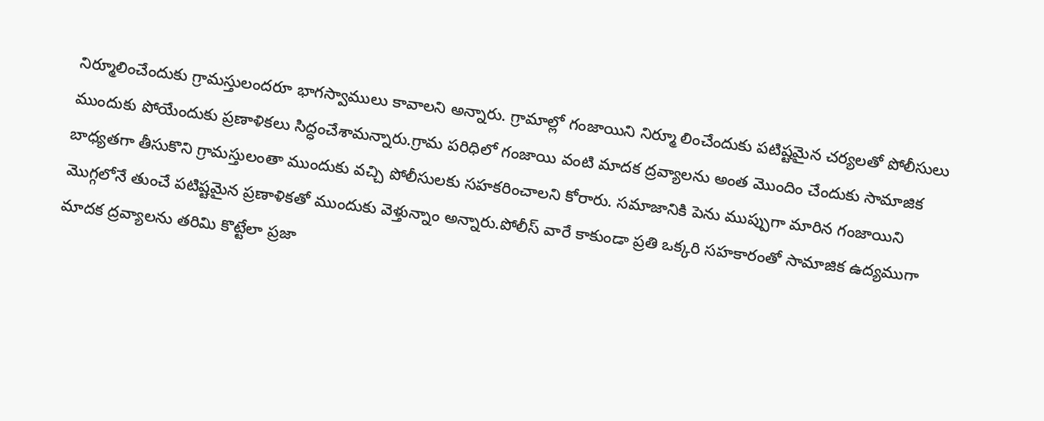నిర్మూలించేందుకు గ్రామస్తులందరూ భాగస్వాములు కావాలని అన్నారు. గ్రామాల్లో గంజాయిని నిర్మూ లించేందుకు పటిష్టమైన చర్యలతో పోలీసులు ముందుకు పోయేందుకు ప్రణాళికలు సిద్ధంచేశామన్నారు.గ్రామ పరిధిలో గంజాయి వంటి మాదక ద్రవ్యాలను అంత మొందిం చేందుకు సామాజిక బాధ్యతగా తీసుకొని గ్రామస్తులంతా ముందుకు వచ్చి పోలీసులకు సహకరించాలని కోరారు. సమాజానికి పెను ముప్పుగా మారిన గంజాయిని మొగ్గలోనే తుంచే పటిష్టమైన ప్రణాళికతో ముందుకు వెళ్తున్నాం అన్నారు.పోలీస్ వారే కాకుండా ప్రతి ఒక్కరి సహకారంతో సామాజిక ఉద్యముగా మాదక ద్రవ్యాలను తరిమి కొట్టేలా ప్రజా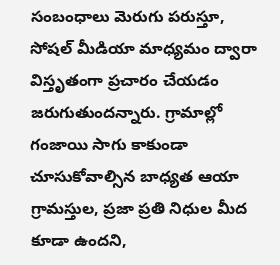సంబంధాలు మెరుగు పరుస్తూ, సోషల్ మీడియా మాధ్యమం ద్వారా విస్తృతంగా ప్రచారం చేయడం జరుగుతుందన్నారు. గ్రామాల్లో గంజాయి సాగు కాకుండా చూసుకోవాల్సిన బాధ్యత ఆయా గ్రామస్తుల, ప్రజా ప్రతి నిధుల మీద కూడా ఉందని,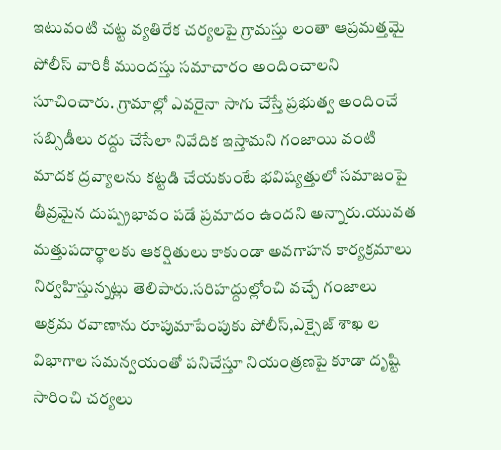ఇటువంటి చట్ట వ్యతిరేక చర్యలపై గ్రామస్తు లంతా ఆప్రమత్తమై పోలీస్ వారికీ ముందస్తు సమాచారం అందించాలని సూచించారు. గ్రామాల్లో ఎవరైనా సాగు చేస్తే ప్రభుత్వ అందించే సబ్సిడీలు రద్దు చేసేలా నివేదిక ఇస్తామని గంజాయి వంటి మాదక ద్రవ్యాలను కట్టడి చేయకుంటే భవిష్యత్తులో సమాజంపై తీవ్రమైన దుష్ప్రభావం పడే ప్రమాదం ఉందని అన్నారు.యువత మత్తుపదార్థాలకు ఆకర్షితులు కాకుండా అవగాహన కార్యక్రమాలు నిర్వహిస్తున్నట్లు తెలిపారు.సరిహద్దుల్లోంచి వచ్చే గంజాలు అక్రమ రవాణాను రూపుమాపేంపుకు పోలీస్,ఎక్సైజ్ శాఖ ల విభాగాల సమన్వయంతో పనిచేస్తూ నియంత్రణపై కూడా దృష్టి సారించి చర్యలు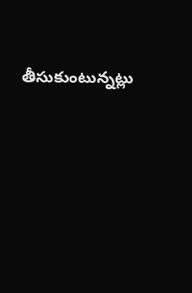తీసుకుంటున్నట్లు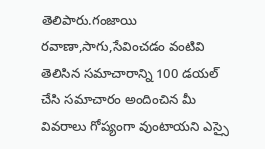తెలిపారు.గంజాయి రవాణా,సాగు,సేవించడం వంటివి తెలిసిన సమాచారాన్ని 100 డయల్ చేసి సమాచారం అందించిన మీ వివరాలు గోప్యంగా వుంటాయని ఎస్సై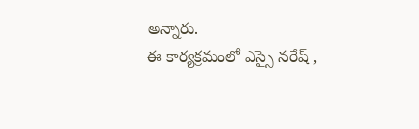అన్నారు.
ఈ కార్యక్రమంలో ఎస్సై నరేష్ ,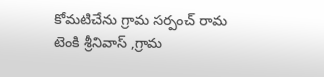కోమటిచేను గ్రామ సర్పంచ్ రామ టెంకి శ్రీనివాస్ ,గ్రామ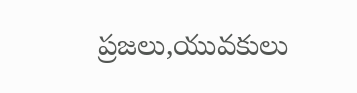ప్రజలు,యువకులు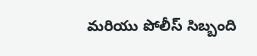మరియు పోలీస్ సిబ్బంది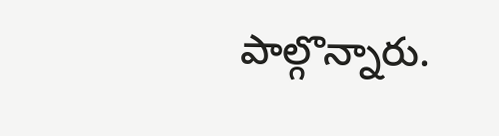పాల్గొన్నారు.